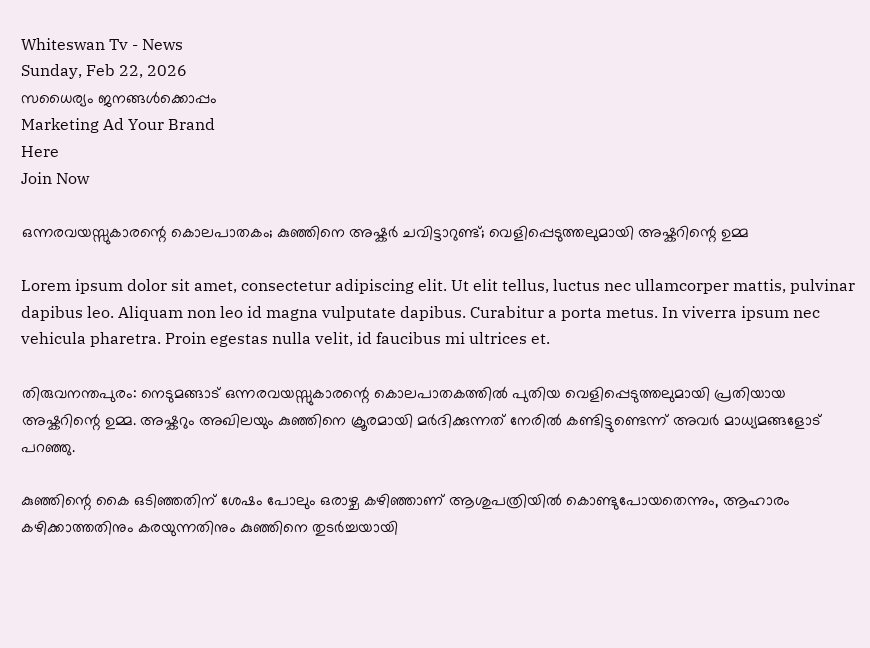Whiteswan Tv - News
Sunday, Feb 22, 2026
സധൈര്യം ജനങ്ങൾക്കൊപ്പം
Marketing Ad Your Brand
Here
Join Now

ഒന്നരവയസ്സുകാരന്റെ കൊലപാതകം; കുഞ്ഞിനെ അഷ്കർ ചവിട്ടാറുണ്ട്; വെളിപ്പെടുത്തലുമായി അഷ്കറിന്റെ ഉമ്മ

Lorem ipsum dolor sit amet, consectetur adipiscing elit. Ut elit tellus, luctus nec ullamcorper mattis, pulvinar dapibus leo. Aliquam non leo id magna vulputate dapibus. Curabitur a porta metus. In viverra ipsum nec vehicula pharetra. Proin egestas nulla velit, id faucibus mi ultrices et.

തിരുവനന്തപുരം: നെടുമങ്ങാട് ഒന്നരവയസ്സുകാരന്റെ കൊലപാതകത്തിൽ പുതിയ വെളിപ്പെടുത്തലുമായി പ്രതിയായ അഷ്കറിന്റെ ഉമ്മ. അഷ്കറും അഖിലയും കുഞ്ഞിനെ ക്രൂരമായി മർദിക്കുന്നത് നേരിൽ കണ്ടിട്ടുണ്ടെന്ന് അവർ മാധ്യമങ്ങളോട് പറഞ്ഞു.

കുഞ്ഞിന്റെ കൈ ഒടിഞ്ഞതിന് ശേഷം പോലും ഒരാഴ്ച കഴിഞ്ഞാണ് ആശുപത്രിയിൽ കൊണ്ടുപോയതെന്നും, ആഹാരം കഴിക്കാത്തതിനും കരയുന്നതിനും കുഞ്ഞിനെ തുടർച്ചയായി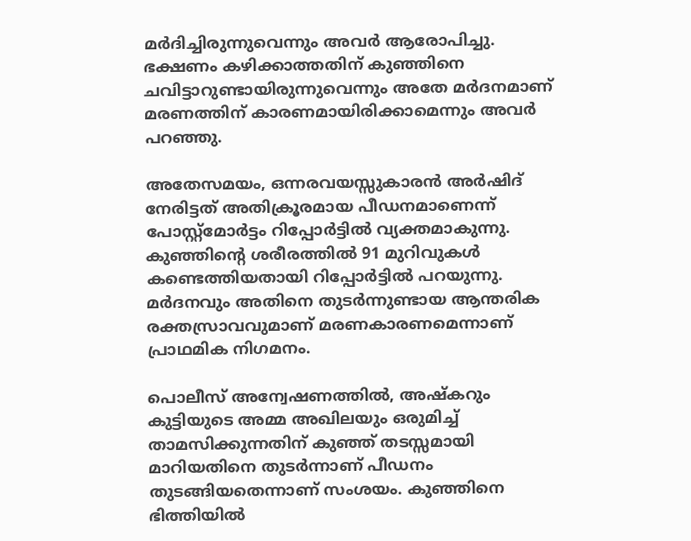മർദിച്ചിരുന്നുവെന്നും അവർ ആരോപിച്ചു. ഭക്ഷണം കഴിക്കാത്തതിന് കുഞ്ഞിനെ ചവിട്ടാറുണ്ടായിരുന്നുവെന്നും അതേ മർദനമാണ് മരണത്തിന് കാരണമായിരിക്കാമെന്നും അവർ പറഞ്ഞു.

അതേസമയം, ഒന്നരവയസ്സുകാരൻ അർഷിദ് നേരിട്ടത് അതിക്രൂരമായ പീഡനമാണെന്ന് പോസ്റ്റ്മോർട്ടം റിപ്പോർട്ടിൽ വ്യക്തമാകുന്നു. കുഞ്ഞിന്റെ ശരീരത്തിൽ 91 മുറിവുകൾ കണ്ടെത്തിയതായി റിപ്പോർട്ടിൽ പറയുന്നു. മർദനവും അതിനെ തുടർന്നുണ്ടായ ആന്തരിക രക്തസ്രാവവുമാണ് മരണകാരണമെന്നാണ് പ്രാഥമിക നിഗമനം.

പൊലീസ് അന്വേഷണത്തിൽ, അഷ്കറും കുട്ടിയുടെ അമ്മ അഖിലയും ഒരുമിച്ച് താമസിക്കുന്നതിന് കുഞ്ഞ് തടസ്സമായി മാറിയതിനെ തുടർന്നാണ് പീഡനം തുടങ്ങിയതെന്നാണ് സംശയം. കുഞ്ഞിനെ ഭിത്തിയിൽ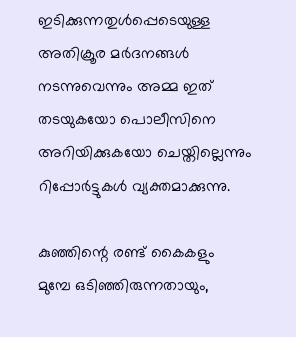ഇടിക്കുന്നതുൾപ്പെടെയുള്ള അതിക്രൂര മർദനങ്ങൾ നടന്നുവെന്നും അമ്മ ഇത് തടയുകയോ പൊലീസിനെ അറിയിക്കുകയോ ചെയ്തില്ലെന്നും റിപ്പോർട്ടുകൾ വ്യക്തമാക്കുന്നു.

കുഞ്ഞിന്റെ രണ്ട് കൈകളും മുമ്പേ ഒടിഞ്ഞിരുന്നതായും,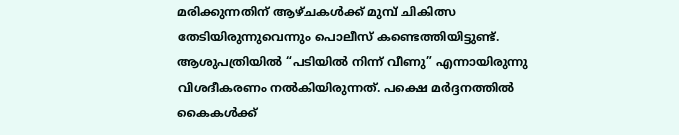മരിക്കുന്നതിന് ആഴ്ചകൾക്ക് മുമ്പ് ചികിത്സ തേടിയിരുന്നുവെന്നും പൊലീസ് കണ്ടെത്തിയിട്ടുണ്ട്. ആശുപത്രിയിൽ “പടിയിൽ നിന്ന് വീണു” എന്നായിരുന്നു വിശദീകരണം നൽകിയിരുന്നത്. പക്ഷെ മർദ്ദനത്തിൽ കൈകള്‍ക്ക്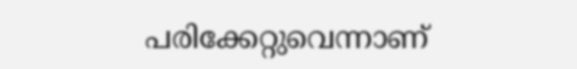പരിക്കേറ്റുവെന്നാണ്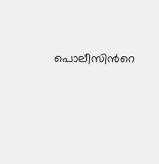പൊലീസിന്‍റെ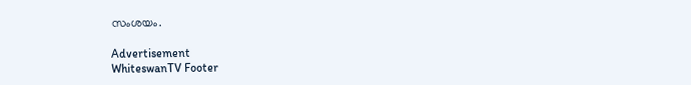സംശയം.

Advertisement
WhiteswanTV Footer